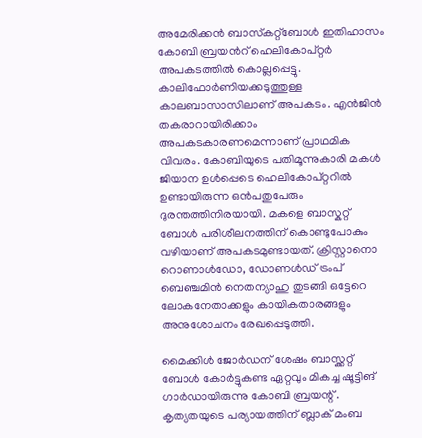അമേരിക്കന്‍ ബാസ്‍കറ്റ്ബോള്‍ ഇതിഹാസം കോബി ബ്രയന്‍റ് ഹെലികോപ്റ്റര്‍ അപകടത്തില്‍ കൊല്ലപ്പെട്ടു. കാലിഫോര്‍ണിയക്കടുത്തുള്ള കാലബാസാസിലാണ് അപകടം. എന്‍ജിന്‍ തകരാറായിരിക്കാം അപകടകാരണമെന്നാണ് പ്രാഥമിക വിവരം. കോബിയുടെ പതിമൂന്നുകാരി മകള്‍ ജിയാന ഉള്‍പ്പെടെ ഹെലികോപ്റ്ററില്‍ ഉണ്ടായിരുന്ന ഒന്‍പതുപേരും ദുരന്തത്തിനിരയായി. മകളെ ബാസ്കറ്റ് ബോള്‍ പരിശീലനത്തിന് കൊണ്ടുപോകും വഴിയാണ് അപകടമുണ്ടായത്. ക്രിസ്റ്റാനൊ റൊണാള്‍ഡോ, ഡോണള്‍ഡ് ട്രംപ് ബെഞ്ചമിന്‍ നെതന്യാഹു തുടങ്ങി ഒട്ടേറെ ലോകനേതാക്കളും കായികതാരങ്ങളും അനുശോചനം രേഖപ്പെടുത്തി.

മൈക്കിള്‍ ജോര്‍ഡന് ശേഷം ബാസ്ക്കറ്റ് ബോള്‍ കോര്‍ട്ടുകണ്ട ഏറ്റവും മികച്ച ഷൂട്ടിങ് ഗാര്‍ഡായിരുന്നു കോബി ബ്രയന്റ് . കൃത്യതയുടെ പര്യായത്തിന് ബ്ലാക് മംബ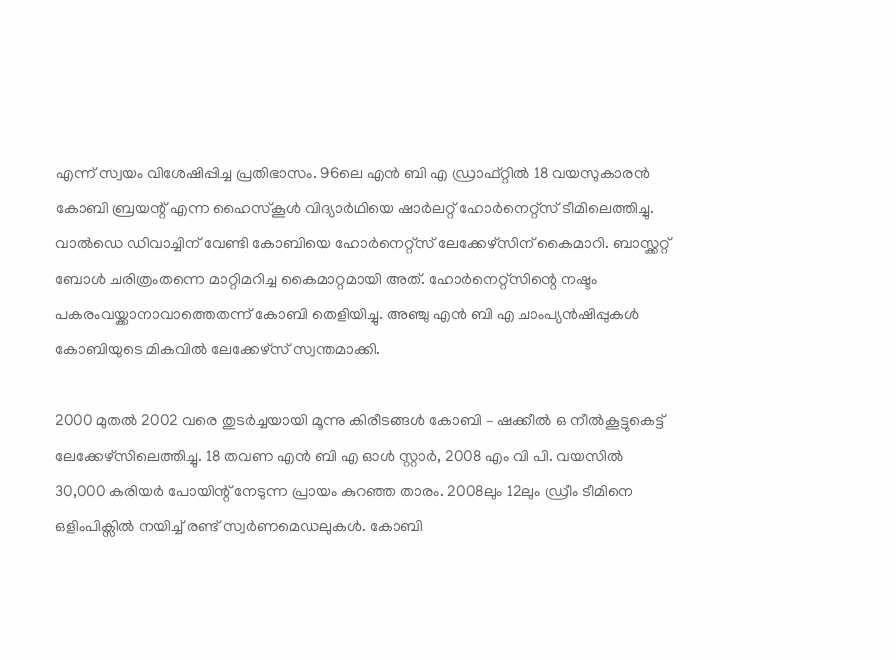എന്ന് സ്വയം വിശേഷിപ്പിച്ച പ്രതിഭാസം. 96ലെ എന്‍ ബി എ ഡ്രാഫ്റ്റില്‍ 18 വയസുകാരന്‍ കോബി ബ്രയന്റ് എന്ന ഹൈസ്കൂള്‍ വിദ്യാര്‍ഥിയെ ഷാര്‍ലറ്റ് ഹോര്‍നെറ്റ്സ് ടീമിലെത്തിച്ചു. വാല്‍ഡെ ഡിവാച്ചിന് വേണ്ടി കോബിയെ ഹോര്‍നെറ്റ്സ് ലേക്കേഴ്സിന് കൈമാറി. ബാസ്ക്കറ്റ് ബോള്‍ ചരിത്രംതന്നെ മാറ്റിമറിച്ച കൈമാറ്റമായി അത്. ഹോര്‍നെറ്റ്സിന്റെ നഷ്ടം പകരംവയ്ക്കാനാവാത്തെതന്ന് കോബി തെളിയിച്ചു. അഞ്ചു എന്‍ ബി എ ചാംപ്യന്‍ഷിപ്പുകള്‍ കോബിയുടെ മികവില്‍ ലേക്കേഴ്സ് സ്വന്തമാക്കി.

2000 മുതല്‍ 2002 വരെ തുടര്‍ച്ചയായി മൂന്നു കിരീടങ്ങള്‍ കോബി – ഷക്കീല്‍ ഒ നീല്‍കൂട്ടുകെട്ട് ലേക്കേഴ്സിലെത്തിച്ചു. 18 തവണ എന്‍ ബി എ ഓള്‍ സ്റ്റാര്‍, 2008 എം വി പി. വയസില്‍ 30,000 കരിയര്‍ പോയിന്റ് നേടുന്ന പ്രായം കുറഞ്ഞ താരം. 2008ലും 12ലും ഡ്രീം ടീമിനെ ഒളിംപിക്സില്‍ നയിച്ച് രണ്ട് സ്വര്‍ണമെഡലുകള്‍. കോബി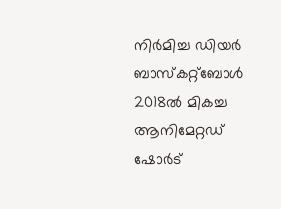നിര്‍മിച്ച ഡിയര്‍ ബാസ്‍കറ്റ്ബോള്‍ 2018ല്‍ മികച്ച ആനിമേറ്റഡ് ഷോര്‍ട്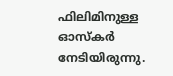ഫിലിമിനുള്ള ഓസ്‍കര്‍ നേടിയിരുന്നു.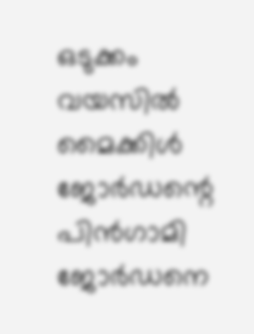ഒടുക്കം വയസില്‍ മൈക്കിള്‍ ജോര്‍ഡന്റെ പിന്‍ഗാമി ജോര്‍ഡനെ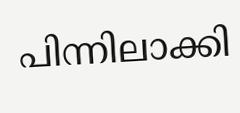പിന്നിലാക്കി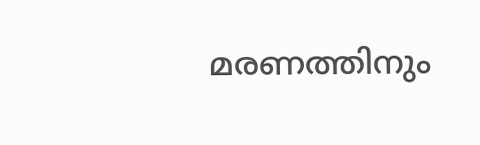മരണത്തിനും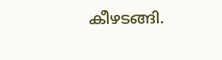കീഴടങ്ങി.